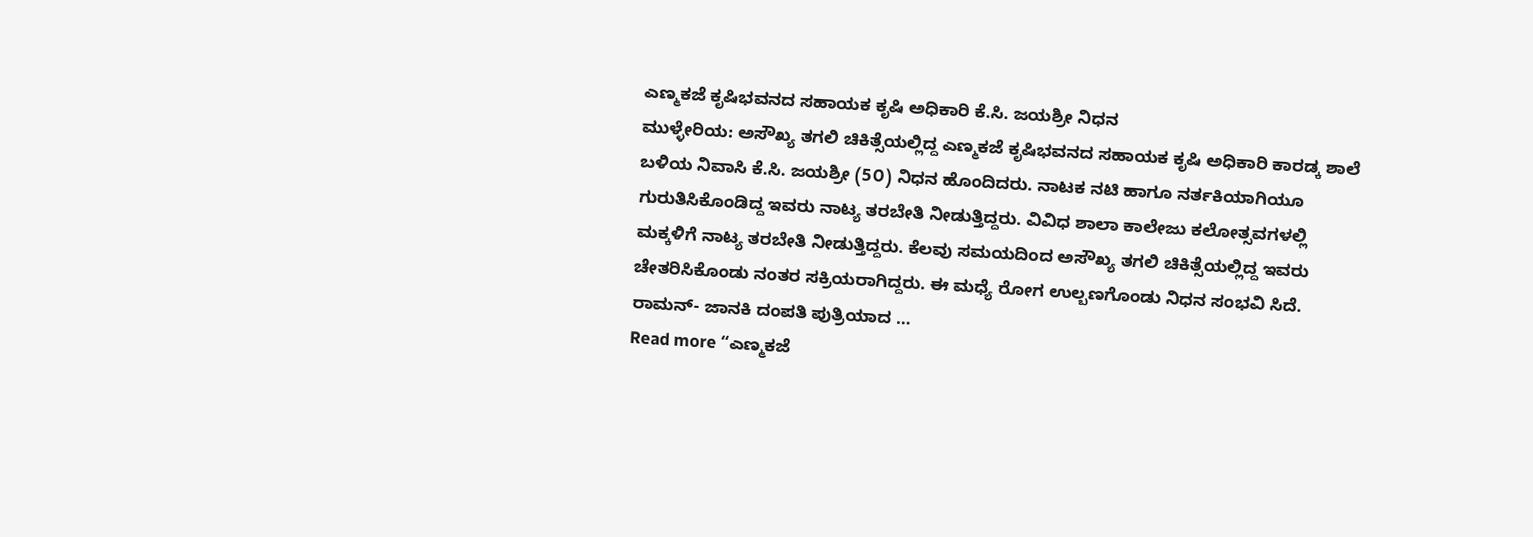ಎಣ್ಮಕಜೆ ಕೃಷಿಭವನದ ಸಹಾಯಕ ಕೃಷಿ ಅಧಿಕಾರಿ ಕೆ.ಸಿ. ಜಯಶ್ರೀ ನಿಧನ
ಮುಳ್ಳೇರಿಯ: ಅಸೌಖ್ಯ ತಗಲಿ ಚಿಕಿತ್ಸೆಯಲ್ಲಿದ್ದ ಎಣ್ಮಕಜೆ ಕೃಷಿಭವನದ ಸಹಾಯಕ ಕೃಷಿ ಅಧಿಕಾರಿ ಕಾರಡ್ಕ ಶಾಲೆ ಬಳಿಯ ನಿವಾಸಿ ಕೆ.ಸಿ. ಜಯಶ್ರೀ (5೦) ನಿಧನ ಹೊಂದಿದರು. ನಾಟಕ ನಟಿ ಹಾಗೂ ನರ್ತಕಿಯಾಗಿಯೂ ಗುರುತಿಸಿಕೊಂಡಿದ್ದ ಇವರು ನಾಟ್ಯ ತರಬೇತಿ ನೀಡುತ್ತಿದ್ದರು. ವಿವಿಧ ಶಾಲಾ ಕಾಲೇಜು ಕಲೋತ್ಸವಗಳಲ್ಲಿ ಮಕ್ಕಳಿಗೆ ನಾಟ್ಯ ತರಬೇತಿ ನೀಡುತ್ತಿದ್ದರು. ಕೆಲವು ಸಮಯದಿಂದ ಅಸೌಖ್ಯ ತಗಲಿ ಚಿಕಿತ್ಸೆಯಲ್ಲಿದ್ದ ಇವರು ಚೇತರಿಸಿಕೊಂಡು ನಂತರ ಸಕ್ರಿಯರಾಗಿದ್ದರು. ಈ ಮಧ್ಯೆ ರೋಗ ಉಲ್ಬಣಗೊಂಡು ನಿಧನ ಸಂಭವಿ ಸಿದೆ. ರಾಮನ್- ಜಾನಕಿ ದಂಪತಿ ಪುತ್ರಿಯಾದ …
Read more “ಎಣ್ಮಕಜೆ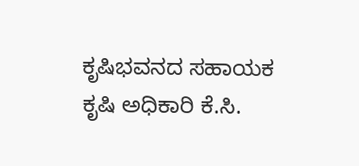ಕೃಷಿಭವನದ ಸಹಾಯಕ ಕೃಷಿ ಅಧಿಕಾರಿ ಕೆ.ಸಿ.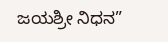ಜಯಶ್ರೀ ನಿಧನ”